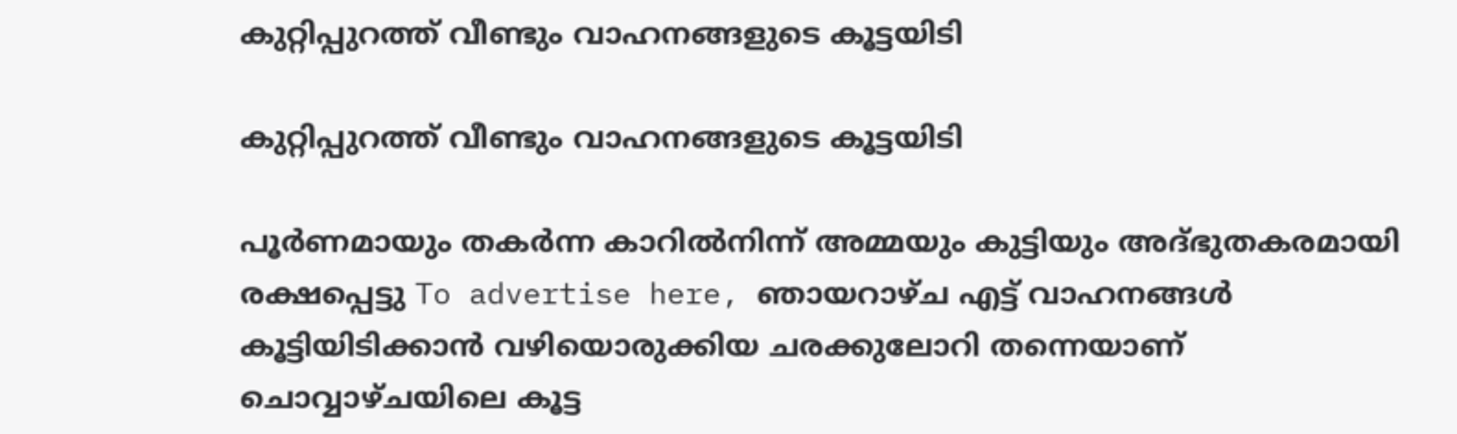കുറ്റിപ്പുറത്ത് വീണ്ടും വാഹനങ്ങളുടെ കൂട്ടയിടി

കുറ്റിപ്പുറത്ത് വീണ്ടും വാഹനങ്ങളുടെ കൂട്ടയിടി

പൂർണമായും തകർന്ന കാറിൽനിന്ന്‌ അമ്മയും കുട്ടിയും അദ്ഭുതകരമായി രക്ഷപ്പെട്ടു To advertise here, ഞായറാഴ്ച എട്ട് വാഹനങ്ങൾ കൂട്ടിയിടിക്കാൻ വഴിയൊരുക്കിയ ചരക്കുലോറി തന്നെയാണ് ചൊവ്വാഴ്ചയിലെ കൂട്ട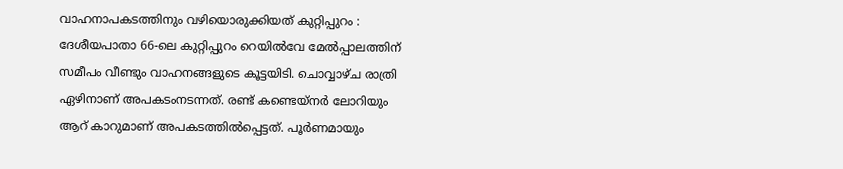വാഹനാപകടത്തിനും വഴിയൊരുക്കിയത് കുറ്റിപ്പുറം : ദേശീയപാതാ 66-ലെ കുറ്റിപ്പുറം റെയിൽവേ മേൽപ്പാലത്തിന് സമീപം വീണ്ടും വാഹനങ്ങളുടെ കൂട്ടയിടി. ചൊവ്വാഴ്ച രാത്രി ഏഴിനാണ് അപകടംനടന്നത്. രണ്ട് കണ്ടെയ്നർ ലോറിയും ആറ് കാറുമാണ് അപകടത്തിൽപ്പെട്ടത്. പൂർണമായും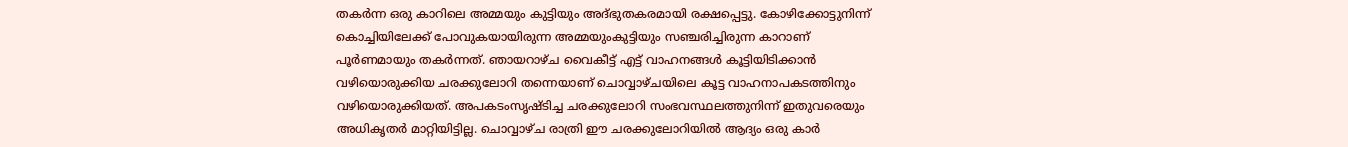തകർന്ന ഒരു കാറിലെ അമ്മയും കുട്ടിയും അദ്ഭുതകരമായി രക്ഷപ്പെട്ടു. കോഴിക്കോട്ടുനിന്ന്‌ കൊച്ചിയിലേക്ക് പോവുകയായിരുന്ന അമ്മയുംകുട്ടിയും സഞ്ചരിച്ചിരുന്ന കാറാണ് പൂർണമായും തകർന്നത്. ഞായറാഴ്ച വൈകീട്ട് എട്ട് വാഹനങ്ങൾ കൂട്ടിയിടിക്കാൻ വഴിയൊരുക്കിയ ചരക്കുലോറി തന്നെയാണ് ചൊവ്വാഴ്ചയിലെ കൂട്ട വാഹനാപകടത്തിനും വഴിയൊരുക്കിയത്. അപകടംസൃഷ്ടിച്ച ചരക്കുലോറി സംഭവസ്ഥലത്തുനിന്ന്‌ ഇതുവരെയും അധികൃതർ മാറ്റിയിട്ടില്ല. ചൊവ്വാഴ്ച രാത്രി ഈ ചരക്കുലോറിയിൽ ആദ്യം ഒരു കാർ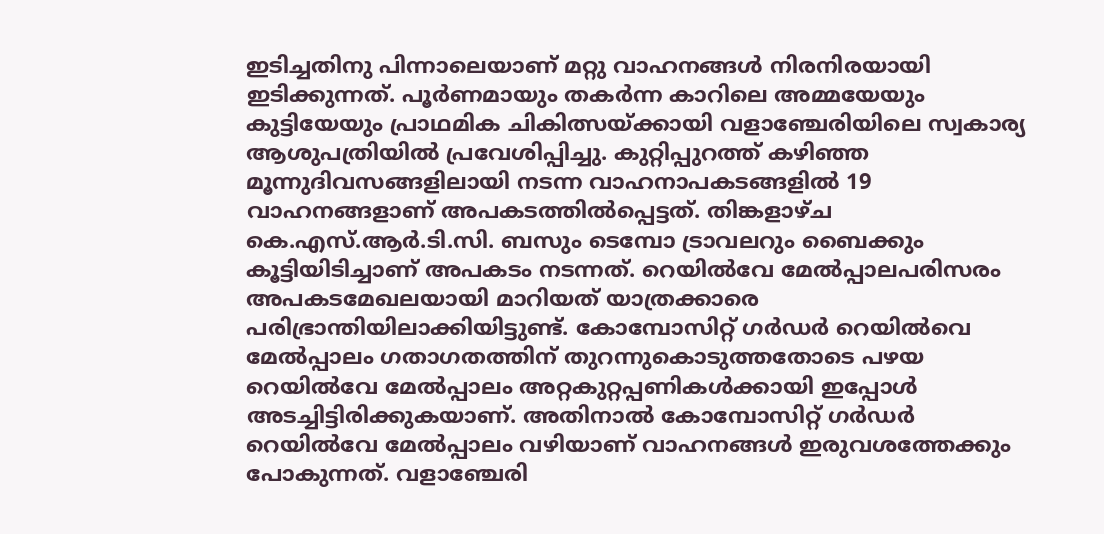ഇടിച്ചതിനു പിന്നാലെയാണ് മറ്റു വാഹനങ്ങൾ നിരനിരയായി ഇടിക്കുന്നത്. പൂർണമായും തകർന്ന കാറിലെ അമ്മയേയും കുട്ടിയേയും പ്രാഥമിക ചികിത്സയ്ക്കായി വളാഞ്ചേരിയിലെ സ്വകാര്യ ആശുപത്രിയിൽ പ്രവേശിപ്പിച്ചു. കുറ്റിപ്പുറത്ത് കഴിഞ്ഞ മൂന്നുദിവസങ്ങളിലായി നടന്ന വാഹനാപകടങ്ങളിൽ 19 വാഹനങ്ങളാണ് അപകടത്തിൽപ്പെട്ടത്. തിങ്കളാഴ്ച കെ.എസ്.ആർ.ടി.സി. ബസും ടെമ്പോ ട്രാവലറും ബൈക്കും കൂട്ടിയിടിച്ചാണ് അപകടം നടന്നത്. റെയിൽവേ മേൽപ്പാലപരിസരം അപകടമേഖലയായി മാറിയത് യാത്രക്കാരെ പരിഭ്രാന്തിയിലാക്കിയിട്ടുണ്ട്. കോമ്പോസിറ്റ് ഗർഡർ റെയിൽവെ മേൽപ്പാലം ഗതാഗതത്തിന് തുറന്നുകൊടുത്തതോടെ പഴയ റെയിൽവേ മേൽപ്പാലം അറ്റകുറ്റപ്പണികൾക്കായി ഇപ്പോൾ അടച്ചിട്ടിരിക്കുകയാണ്. അതിനാൽ കോമ്പോസിറ്റ് ഗർഡർ റെയിൽവേ മേൽപ്പാലം വഴിയാണ് വാഹനങ്ങൾ ഇരുവശത്തേക്കും പോകുന്നത്. വളാഞ്ചേരി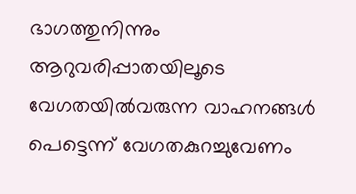ഭാഗത്തുനിന്നും ആറുവരിപ്പാതയിലൂടെ വേഗതയിൽവരുന്ന വാഹനങ്ങൾ പെട്ടെന്ന് വേഗതകുറച്ചുവേണം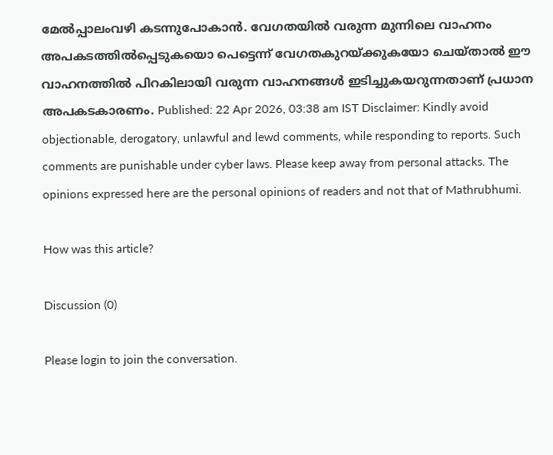മേൽപ്പാലംവഴി കടന്നുപോകാൻ. വേഗതയിൽ വരുന്ന മുന്നിലെ വാഹനം അപകടത്തിൽപ്പെടുകയൊ പെട്ടെന്ന് വേഗതകുറയ്ക്കുകയോ ചെയ്താൽ ഈ വാഹനത്തിൽ പിറകിലായി വരുന്ന വാഹനങ്ങൾ ഇടിച്ചുകയറുന്നതാണ് പ്രധാന അപകടകാരണം. Published: 22 Apr 2026, 03:38 am IST Disclaimer: Kindly avoid objectionable, derogatory, unlawful and lewd comments, while responding to reports. Such comments are punishable under cyber laws. Please keep away from personal attacks. The opinions expressed here are the personal opinions of readers and not that of Mathrubhumi.

How was this article?

Discussion (0)

Please login to join the conversation.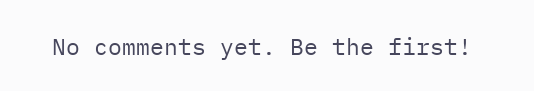No comments yet. Be the first!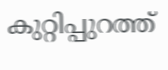കുറ്റിപ്പുറത്ത്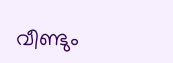വീണ്ടും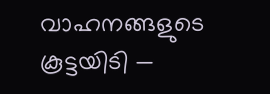വാഹനങ്ങളുടെ കൂട്ടയിടി —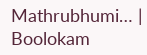Mathrubhumi… | Boolokam